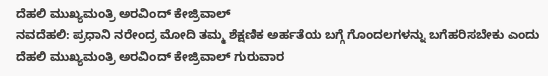ದೆಹಲಿ ಮುಖ್ಯಮಂತ್ರಿ ಅರವಿಂದ್ ಕೇಜ್ರಿವಾಲ್
ನವದೆಹಲಿ: ಪ್ರಧಾನಿ ನರೇಂದ್ರ ಮೋದಿ ತಮ್ಮ ಶೆಕ್ಷಣಿಕ ಅರ್ಹತೆಯ ಬಗ್ಗೆ ಗೊಂದಲಗಳನ್ನು ಬಗೆಹರಿಸಬೇಕು ಎಂದು ದೆಹಲಿ ಮುಖ್ಯಮಂತ್ರಿ ಅರವಿಂದ್ ಕೇಜ್ರಿವಾಲ್ ಗುರುವಾರ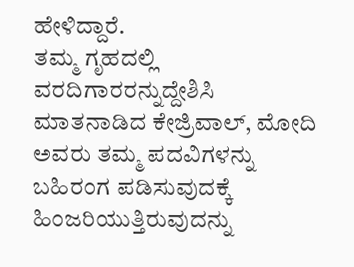ಹೇಳಿದ್ದಾರೆ.
ತಮ್ಮ ಗೃಹದಲ್ಲಿ ವರದಿಗಾರರನ್ನುದ್ದೇಶಿಸಿ ಮಾತನಾಡಿದ ಕೇಜ್ರಿವಾಲ್, ಮೋದಿ ಅವರು ತಮ್ಮ ಪದವಿಗಳನ್ನು ಬಹಿರಂಗ ಪಡಿಸುವುದಕ್ಕೆ ಹಿಂಜರಿಯುತ್ತಿರುವುದನ್ನು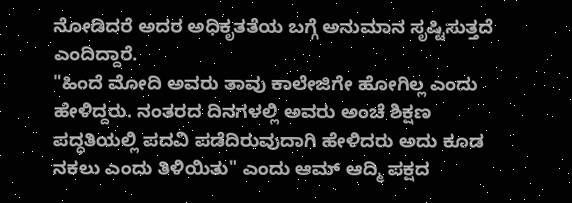ನೋಡಿದರೆ ಅದರ ಅಧಿಕೃತತೆಯ ಬಗ್ಗೆ ಅನುಮಾನ ಸೃಷ್ಟಿಸುತ್ತದೆ ಎಂದಿದ್ದಾರೆ.
"ಹಿಂದೆ ಮೋದಿ ಅವರು ತಾವು ಕಾಲೇಜಿಗೇ ಹೋಗಿಲ್ಲ ಎಂದು ಹೇಳಿದ್ದರು. ನಂತರದ ದಿನಗಳಲ್ಲಿ ಅವರು ಅಂಚೆ ಶಿಕ್ಷಣ ಪದ್ಧತಿಯಲ್ಲಿ ಪದವಿ ಪಡೆದಿರುವುದಾಗಿ ಹೇಳಿದರು ಅದು ಕೂಡ ನಕಲು ಎಂದು ತಿಳಿಯಿತು" ಎಂದು ಆಮ್ ಆದ್ಮಿ ಪಕ್ಷದ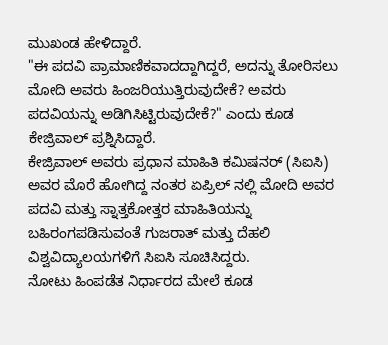ಮುಖಂಡ ಹೇಳಿದ್ದಾರೆ.
"ಈ ಪದವಿ ಪ್ರಾಮಾಣಿಕವಾದದ್ದಾಗಿದ್ದರೆ, ಅದನ್ನು ತೋರಿಸಲು ಮೋದಿ ಅವರು ಹಿಂಜರಿಯುತ್ತಿರುವುದೇಕೆ? ಅವರು ಪದವಿಯನ್ನು ಅಡಿಗಿಸಿಟ್ಟಿರುವುದೇಕೆ?" ಎಂದು ಕೂಡ ಕೇಜ್ರಿವಾಲ್ ಪ್ರಶ್ನಿಸಿದ್ದಾರೆ.
ಕೇಜ್ರಿವಾಲ್ ಅವರು ಪ್ರಧಾನ ಮಾಹಿತಿ ಕಮಿಷನರ್ (ಸಿಐಸಿ) ಅವರ ಮೊರೆ ಹೋಗಿದ್ದ ನಂತರ ಏಪ್ರಿಲ್ ನಲ್ಲಿ ಮೋದಿ ಅವರ ಪದವಿ ಮತ್ತು ಸ್ನಾತ್ತಕೋತ್ತರ ಮಾಹಿತಿಯನ್ನು ಬಹಿರಂಗಪಡಿಸುವಂತೆ ಗುಜರಾತ್ ಮತ್ತು ದೆಹಲಿ ವಿಶ್ವವಿದ್ಯಾಲಯಗಳಿಗೆ ಸಿಐಸಿ ಸೂಚಿಸಿದ್ದರು.
ನೋಟು ಹಿಂಪಡೆತ ನಿರ್ಧಾರದ ಮೇಲೆ ಕೂಡ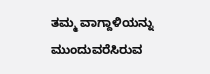ತಮ್ಮ ವಾಗ್ದಾಳಿಯನ್ನು ಮುಂದುವರೆಸಿರುವ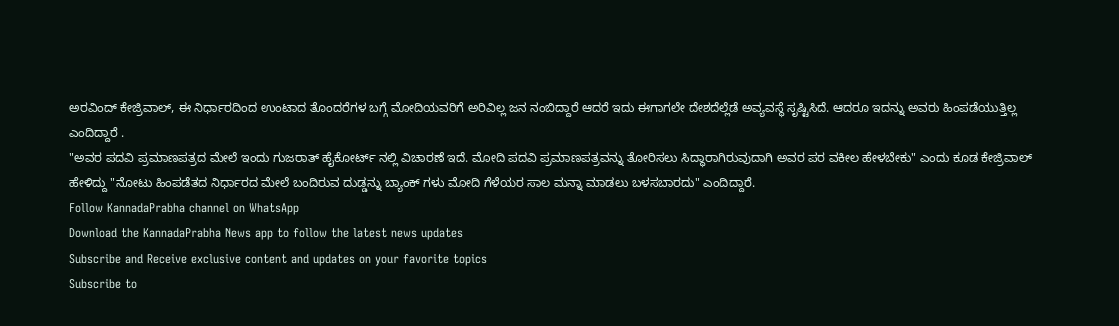ಅರವಿಂದ್ ಕೇಜ್ರಿವಾಲ್, ಈ ನಿರ್ಧಾರದಿಂದ ಉಂಟಾದ ತೊಂದರೆಗಳ ಬಗ್ಗೆ ಮೋದಿಯವರಿಗೆ ಅರಿವಿಲ್ಲ ಜನ ನಂಬಿದ್ದಾರೆ ಆದರೆ ಇದು ಈಗಾಗಲೇ ದೇಶದೆಲ್ಲೆಡೆ ಅವ್ಯವಸ್ಥೆ ಸೃಷ್ಟಿಸಿದೆ. ಆದರೂ ಇದನ್ನು ಅವರು ಹಿಂಪಡೆಯುತ್ತಿಲ್ಲ ಎಂದಿದ್ದಾರೆ .
"ಅವರ ಪದವಿ ಪ್ರಮಾಣಪತ್ರದ ಮೇಲೆ ಇಂದು ಗುಜರಾತ್ ಹೈಕೋರ್ಟ್ ನಲ್ಲಿ ವಿಚಾರಣೆ ಇದೆ. ಮೋದಿ ಪದವಿ ಪ್ರಮಾಣಪತ್ರವನ್ನು ತೋರಿಸಲು ಸಿದ್ಧಾರಾಗಿರುವುದಾಗಿ ಅವರ ಪರ ವಕೀಲ ಹೇಳಬೇಕು" ಎಂದು ಕೂಡ ಕೇಜ್ರಿವಾಲ್ ಹೇಳಿದ್ದು "ನೋಟು ಹಿಂಪಡೆತದ ನಿರ್ಧಾರದ ಮೇಲೆ ಬಂದಿರುವ ದುಡ್ಡನ್ನು ಬ್ಯಾಂಕ್ ಗಳು ಮೋದಿ ಗೆಳೆಯರ ಸಾಲ ಮನ್ನಾ ಮಾಡಲು ಬಳಸಬಾರದು" ಎಂದಿದ್ದಾರೆ.
Follow KannadaPrabha channel on WhatsApp
Download the KannadaPrabha News app to follow the latest news updates
Subscribe and Receive exclusive content and updates on your favorite topics
Subscribe to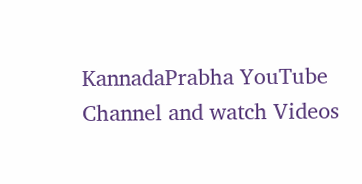KannadaPrabha YouTube Channel and watch Videos